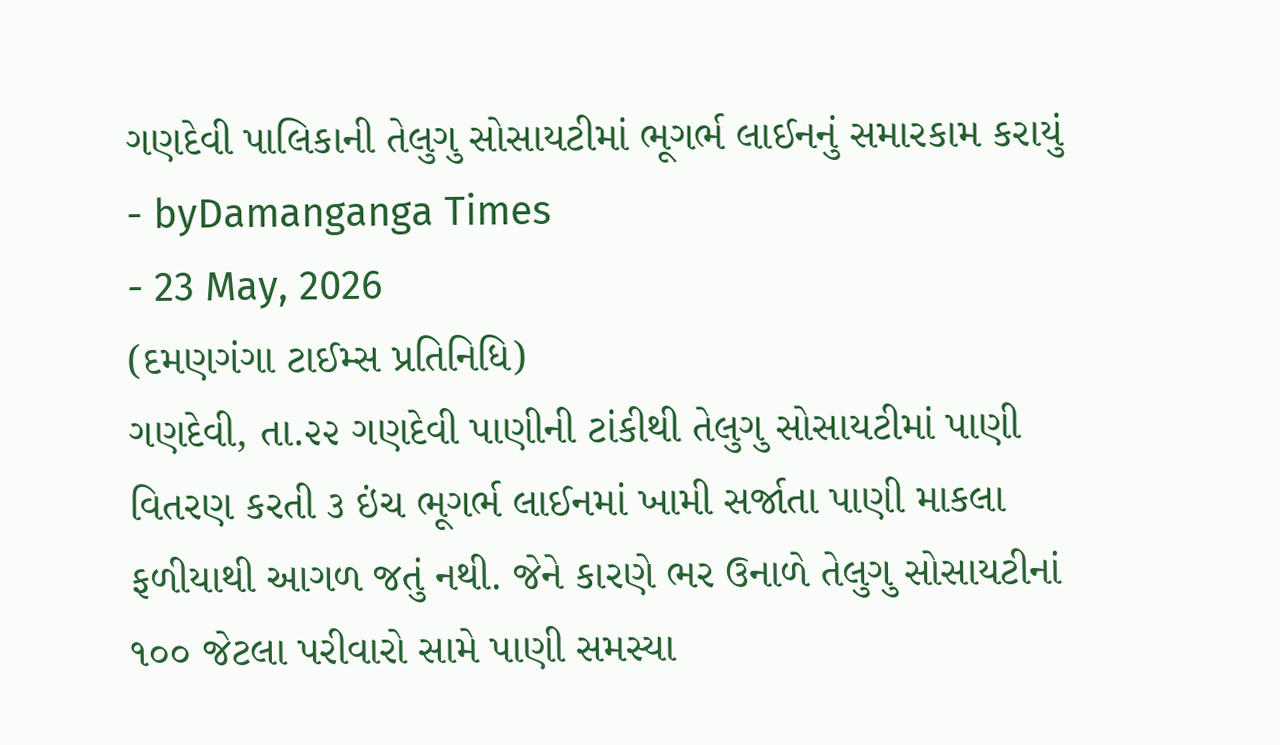ગણદેવી પાલિકાની તેલુગુ સોસાયટીમાં ભૂગર્ભ લાઈનનું સમારકામ કરાયું
- byDamanganga Times
- 23 May, 2026
(દમણગંગા ટાઈમ્સ પ્રતિનિધિ)
ગણદેવી, તા.૨૨ ગણદેવી પાણીની ટાંકીથી તેલુગુ સોસાયટીમાં પાણી વિતરણ કરતી ૩ ઇંચ ભૂગર્ભ લાઈનમાં ખામી સર્જાતા પાણી માકલા ફળીયાથી આગળ જતું નથી. જેને કારણે ભર ઉનાળે તેલુગુ સોસાયટીનાં ૧૦૦ જેટલા પરીવારો સામે પાણી સમસ્યા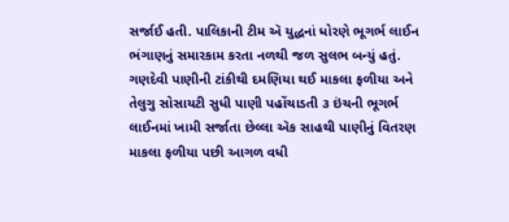સર્જાઈ હતી. પાલિકાની ટીમ ઍ યુદ્ધનાં ધોરણે ભૂગર્ભ લાઈન ભંગાણનું સમારકામ કરતા નળથી જળ સુલભ બન્યું હતું.
ગણદેવી પાણીની ટાંકીથી દમણિયા થઈ માકલા ફળીયા અને તેલુગુ સોસાયટી સુધી પાણી પહોંચાડતી ૩ ઇંચની ભૂગર્ભ લાઈનમાં ખામી સર્જાતા છેલ્લા ઍક સાહથી પાણીનું વિતરણ માકલા ફળીયા પછી આગળ વધી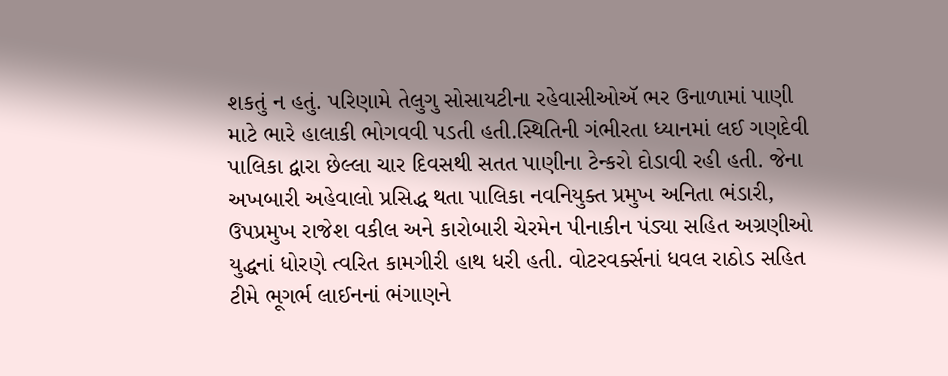શકતું ન હતું. પરિણામે તેલુગુ સોસાયટીના રહેવાસીઓઍ ભર ઉનાળામાં પાણી માટે ભારે હાલાકી ભોગવવી પડતી હતી.સ્થિતિની ગંભીરતા ધ્યાનમાં લઈ ગણદેવી પાલિકા દ્વારા છેલ્લા ચાર દિવસથી સતત પાણીના ટેન્કરો દોડાવી રહી હતી. જેના અખબારી અહેવાલો પ્રસિદ્ધ થતા પાલિકા નવનિયુક્ત પ્રમુખ અનિતા ભંડારી, ઉપપ્રમુખ રાજેશ વકીલ અને કારોબારી ચેરમેન પીનાકીન પંડ્યા સહિત અગ્રણીઓ યુદ્ધનાં ધોરણે ત્વરિત કામગીરી હાથ ધરી હતી. વોટરવર્ક્સનાં ધવલ રાઠોડ સહિત ટીમે ભૂગર્ભ લાઈનનાં ભંગાણને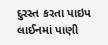દુરસ્ત કરતા પાઇપ લાઈનમાં પાણી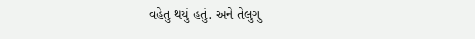વહેતુ થયું હતું. અને તેલુગુ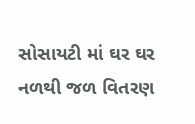સોસાયટી માં ઘર ઘર નળથી જળ વિતરણ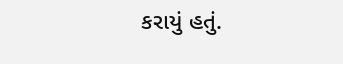કરાયું હતું.